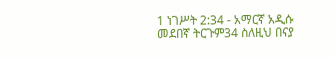1 ነገሥት 2:34 - አማርኛ አዲሱ መደበኛ ትርጉም34 ስለዚህ በናያ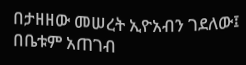በታዘዘው መሠረት ኢዮአብን ገደለው፤ በቤቱም አጠገብ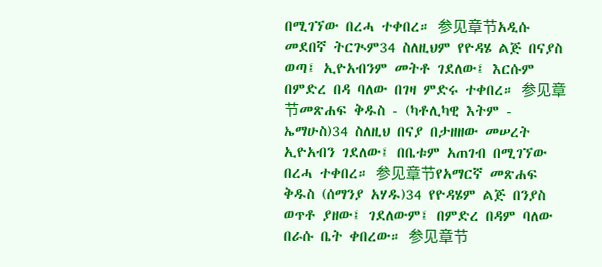በሚገኘው በረሓ ተቀበረ። 参见章节አዲሱ መደበኛ ትርጒም34 ስለዚህም የዮዳሄ ልጅ በናያስ ወጣ፤ ኢዮአብንም መትቶ ገደለው፤ እርሱም በምድረ በዳ ባለው በገዛ ምድሩ ተቀበረ። 参见章节መጽሐፍ ቅዱስ - (ካቶሊካዊ እትም - ኤማሁስ)34 ስለዚህ በናያ በታዘዘው መሠረት ኢዮአብን ገደለው፤ በቤቱም አጠገብ በሚገኘው በረሓ ተቀበረ። 参见章节የአማርኛ መጽሐፍ ቅዱስ (ሰማንያ አሃዱ)34 የዮዳሄም ልጅ በንያስ ወጥቶ ያዘው፤ ገደለውም፤ በምድረ በዳም ባለው በራሱ ቤት ቀበረው። 参见章节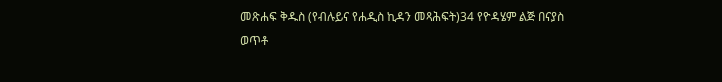መጽሐፍ ቅዱስ (የብሉይና የሐዲስ ኪዳን መጻሕፍት)34 የዮዳሄም ልጅ በናያስ ወጥቶ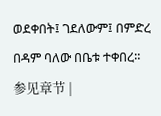ወደቀበት፤ ገደለውም፤ በምድረ በዳም ባለው በቤቱ ተቀበረ። 参见章节 |